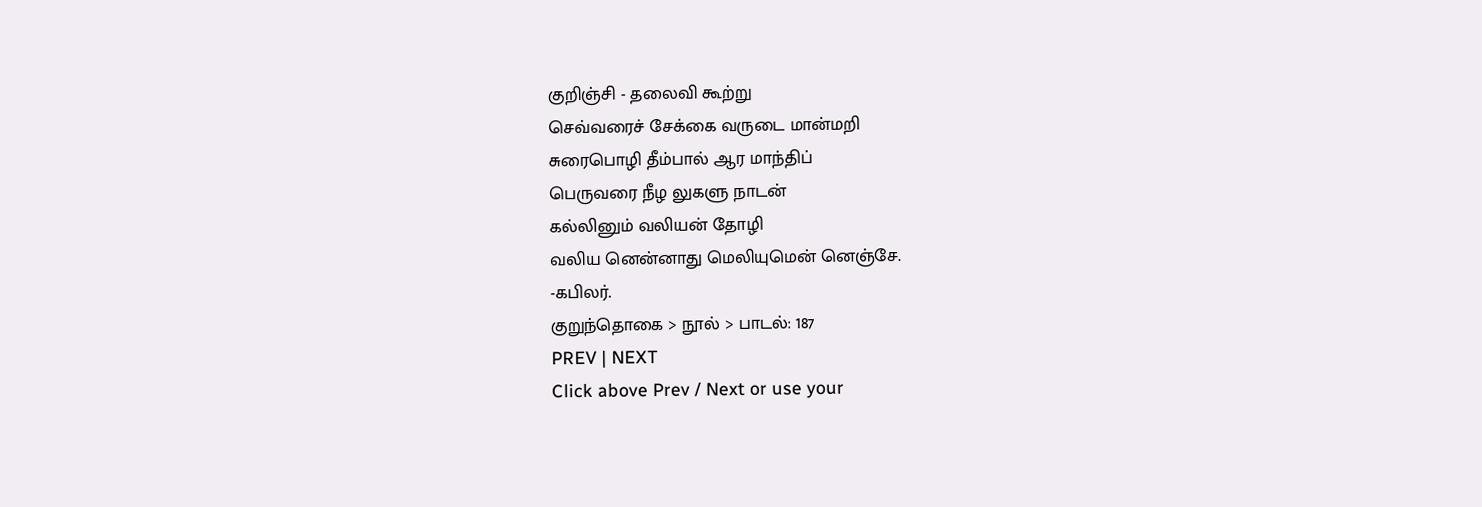குறிஞ்சி - தலைவி கூற்று
செவ்வரைச் சேக்கை வருடை மான்மறி
சுரைபொழி தீம்பால் ஆர மாந்திப்
பெருவரை நீழ லுகளு நாடன்
கல்லினும் வலியன் தோழி
வலிய னென்னாது மெலியுமென் னெஞ்சே.
-கபிலர்.
குறுந்தொகை > நூல் > பாடல்: 187
PREV | NEXT
Click above Prev / Next or use your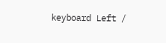keyboard Left /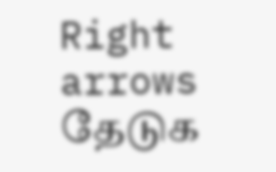Right arrows
தேடுக